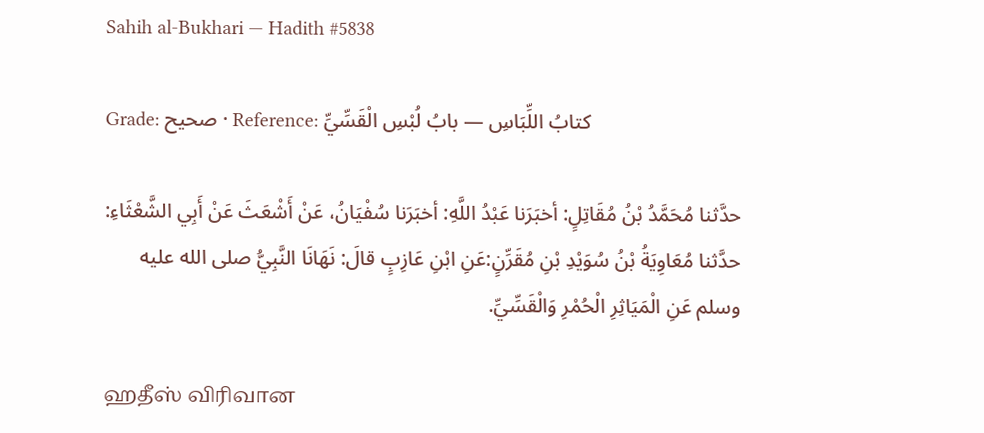Sahih al-Bukhari — Hadith #5838

Grade: صحيح · Reference: كتابُ اللِّبَاسِ — بابُ لُبْسِ الْقَسِّيِّ

حدَّثنا مُحَمَّدُ بْنُ مُقَاتِلٍ: أخبَرَنا عَبْدُ اللَّهِ: أخبَرَنا سُفْيَانُ، عَنْ أَشْعَثَ عَنْ أَبِي الشَّعْثَاءِ: حدَّثنا مُعَاوِيَةُ بْنُ سُوَيْدِ بْنِ مُقَرِّنٍ:عَنِ ابْنِ عَازِبٍ قالَ: نَهَانَا النَّبِيُّ صلى الله عليه وسلم عَنِ الْمَيَاثِرِ الْحُمْرِ وَالْقَسِّيِّ.

ஹதீஸ் விரிவான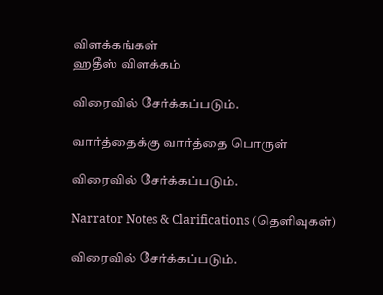விளக்கங்கள்
ஹதீஸ் விளக்கம்

விரைவில் சேர்க்கப்படும்.

வார்த்தைக்கு வார்த்தை பொருள்

விரைவில் சேர்க்கப்படும்.

Narrator Notes & Clarifications (தெளிவுகள்)

விரைவில் சேர்க்கப்படும்.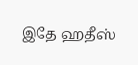இதே ஹதீஸ்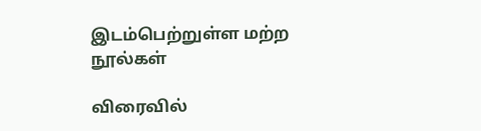இடம்பெற்றுள்ள மற்ற நூல்கள்

விரைவில்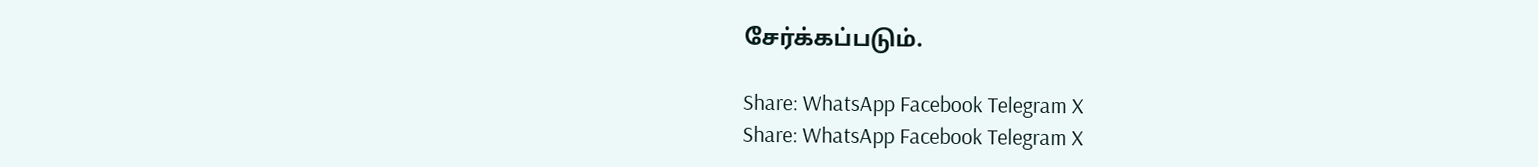சேர்க்கப்படும்.

Share: WhatsApp Facebook Telegram X
Share: WhatsApp Facebook Telegram X